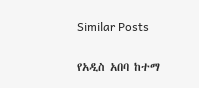Similar Posts

የአዲስ አበባ ከተማ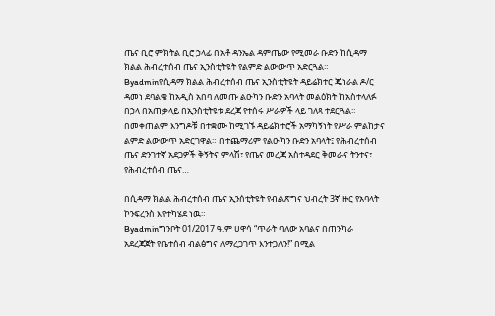ጤና ቢሮ ምክትል ቢሮ ኃላፊ በአቶ ዳንኤል ዳምጤው የሚመራ ቡድን ከሲዳማ ክልል ሕብረተሰብ ጤና ኢንስቲትዩት የልምድ ልውውጥ አድርጓል።
Byadminየሲዳማ ክልል ሕብረተሰብ ጤና ኢንስቲትዩት ዳይሬክተር ጄነራል ዶ/ር ዳመነ ደባልቄ ከአዲስ አበባ ለመጡ ልዑካን ቡድን አባላት መልዕክት ከአስተላለፉ በኃላ በአጠቃላይ በኢንስቲትዩቱ ደረጃ የተሰሩ ሥራዎች ላይ ገለጻ ተደርጓል። በመቀጠልም እንግዶቹ በተቋሙ ከሚገኙ ዳይሬክተሮች አማካኝነት የሥራ ምልከታና ልምድ ልውውጥ አድርገዋል። በተጨማሪም የልዑካን ቡድን አባላት፤ የሕብረተሰብ ጤና ድንገተኛ አደጋዎች ቅኝትና ምላሽ፣ የጤና መረጃ አስተዳደር ቅመራና ትንተና፣ የሕብረተሰብ ጤና…

በሲዳማ ክልል ሕብረተሰብ ጤና ኢንሰቲትዩት የብልጽግና ህብረት 3ኛ ዙር የአባላት ኮንፍረንስ እየተካሄደ ነዉ።
Byadminግንቦት 01/2017 ዓ.ም ሀዋሳ “ጥራት ባለው አባልና በጠንካራ አደረጃጀት የቤተሰብ ብልፅግና ለማረጋገጥ እንተጋለን!” በሚል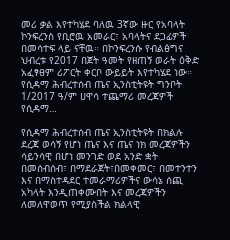መሪ ቃል እየተካሄደ ባለዉ 3ኛው ዙር የአባላት ኮንፍረንስ የቢሮዉ አመራር፣ አባላትና ደጋፊዎች በመሳተፍ ላይ ናቸዉ። በኮንፍረንሱ የብልፅግና ህብረቱ የ2017 በጀት ዓመት የዘጠኝ ወራት ዕቅድ አፈፃፀም ሪፖርት ቀርቦ ውይይት እየተካሄደ ነው። የሲዳማ ሕብረተሰብ ጤና ኢንስቲትዩት ግንቦት 1/2017 ዓ/ም ሀዋሳ ተጨማሪ መረጃዎች የሲዳማ…

የሲዳማ ሕብረተሰብ ጤና ኢንስቲትዩት በክልሉ ደረጃ ወሳኝ የሆነ ጤና እና ጤና ነክ መረጃዎችን ሳይንሳዊ በሆነ መንገድ ወደ አንድ ቋት በመሰብሰብ፣ በማደራጀት፣በመቀመር፣ በመተንተን እና በማስተዳደር ተመራማሪዎችና ውሳኔ ሰጪ አካላት እንዲጠቀሙበት እና መረጃዎችን ለመለዋወጥ የሚያስችል ክልላዊ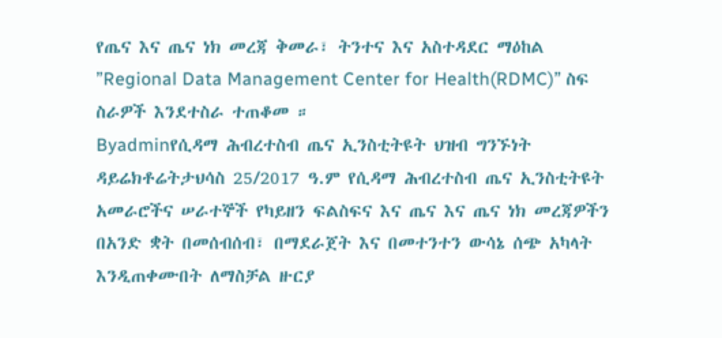የጤና እና ጤና ነክ መረጃ ቅመራ፣ ትንተና እና አስተዳደር ማዕከል ”Regional Data Management Center for Health(RDMC)” ስፍ ስራዎች እንደተስራ ተጠቆመ ።
Byadminየሲዳማ ሕብረተስብ ጤና ኢንስቲትዩት ህዝብ ግንኙነት ዳይሬክቶሬትታህሳስ 25/2017 ዓ.ም የሲዳማ ሕብረተስብ ጤና ኢንስቲትዩት አመራሮችና ሠራተኞች የካይዘን ፍልስፍና እና ጤና እና ጤና ነክ መረጃዎችን በአንድ ቋት በመሰብሰብ፣ በማደራጀት እና በመተንተን ውሳኔ ሰጭ አካላት እንዲጠቀሙበት ለማስቻል ዙርያ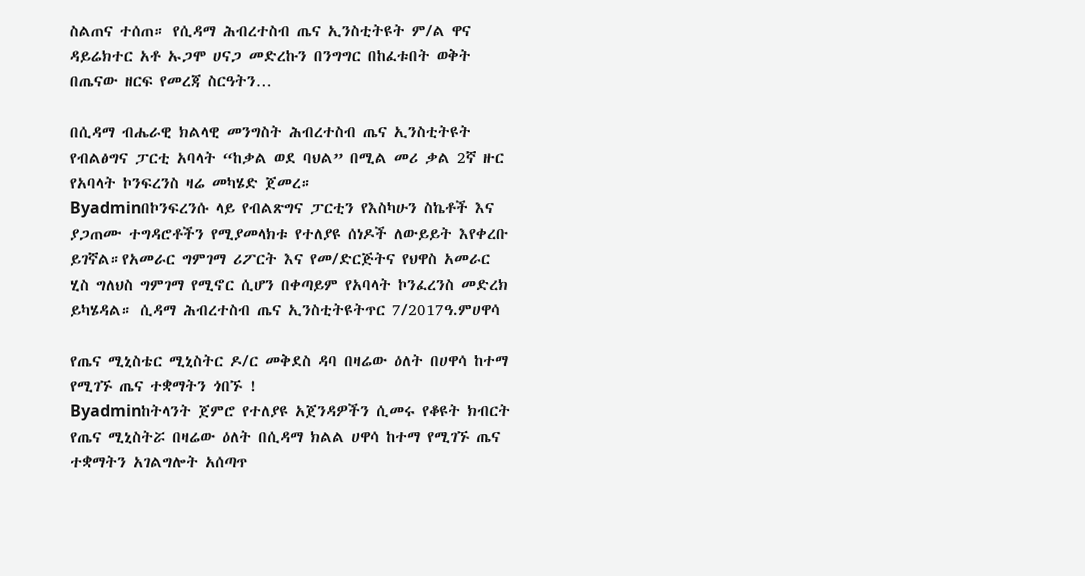ስልጠና ተሰጠ። የሲዳማ ሕብረተስብ ጤና ኢንስቲትዩት ም/ል ዋና ዳይሬክተር አቶ ኡጋሞ ሀናጋ መድረኩን በንግግር በከፈቱበት ወቅት በጤናው ዘርፍ የመረጃ ስርዓትን…

በሲዳማ ብሔራዊ ክልላዊ መንግስት ሕብረተስብ ጤና ኢንስቲትዩት የብልፅግና ፓርቲ አባላት “ከቃል ወደ ባህል” በሚል መሪ ቃል 2ኛ ዙር የአባላት ኮንፍረንስ ዛሬ መካሄድ ጀመረ።
Byadminበኮንፍረንሱ ላይ የብልጽግና ፓርቲን የእስካሁን ስኬቶች እና ያጋጠሙ ተግዳሮቶችን የሚያመላክቱ የተለያዩ ሰነዶች ለውይይት እየቀረቡ ይገኛል።የአመራር ግምገማ ሪፖርት እና የመ/ድርጅትና የህዋስ አመራር ሂስ ግለህስ ግምገማ የሚኖር ሲሆን በቀጣይም የአባላት ኮንፈረንስ መድረክ ይካሄዳል። ሲዳማ ሕብረተስብ ጤና ኢንስቲትዩትጥር 7/2017ዓ.ምሀዋሳ

የጤና ሚኒስቴር ሚኒስትር ዶ/ር መቅደስ ዳባ በዛሬው ዕለት በሀዋሳ ከተማ የሚገኙ ጤና ተቋማትን ጎበኙ !
Byadminከትላንት ጀምሮ የተለያዩ አጀንዳዎችን ሲመሩ የቆዩት ክብርት የጤና ሚኒስትሯ በዛሬው ዕለት በሲዳማ ክልል ሀዋሳ ከተማ የሚገኙ ጤና ተቋማትን አገልግሎት አሰጣጥ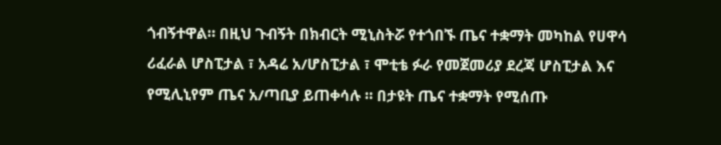ጎብኝተዋል። በዚህ ጉብኝት በክብርት ሚኒስትሯ የተጎበኙ ጤና ተቋማት መካከል የሀዋሳ ሪፈራል ሆስፒታል ፣ አዳሬ አ/ሆስፒታል ፣ ሞቲቴ ፉራ የመጀመሪያ ደረጃ ሆስፒታል እና የሚሊኒየም ጤና አ/ጣቢያ ይጠቀሳሉ ። በታዩት ጤና ተቋማት የሚሰጡ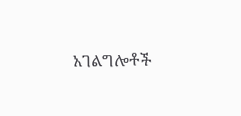አገልግሎቶች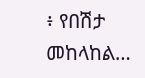፥ የበሽታ መከላከል…